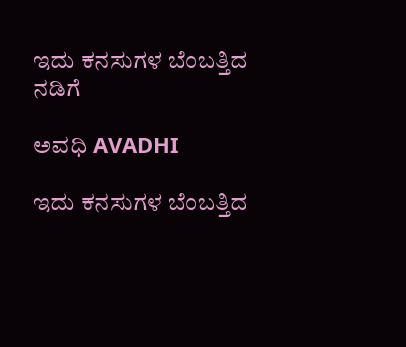ಇದು ಕನಸುಗಳ ಬೆಂಬತ್ತಿದ ನಡಿಗೆ‍

ಅವಧಿ AVADHI

ಇದು ಕನಸುಗಳ ಬೆಂಬತ್ತಿದ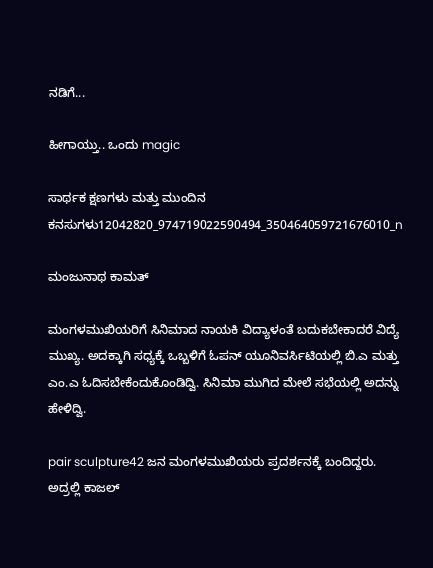ನಡಿಗೆ...

ಹೀಗಾಯ್ತು.. ಒಂದು magic

ಸಾರ್ಥಕ ಕ್ಷಣಗಳು ಮತ್ತು ಮುಂದಿನ ಕನಸುಗಳು12042820_974719022590494_350464059721676010_n

ಮಂಜುನಾಥ ಕಾಮತ್

ಮಂಗಳಮುಖಿಯರಿಗೆ ಸಿನಿಮಾದ ನಾಯಕಿ ವಿದ್ಯಾಳಂತೆ ಬದುಕಬೇಕಾದರೆ ವಿದ್ಯೆ ಮುಖ್ಯ. ಅದಕ್ಕಾಗಿ ಸಧ್ಯಕ್ಕೆ ಒಬ್ಬಳಿಗೆ ಓಪನ್ ಯೂನಿವರ್ಸಿಟಿಯಲ್ಲಿ ಬಿ.ಎ ಮತ್ತು ಎಂ.ಎ ಓದಿಸಬೇಕೆಂದುಕೊಂಡಿದ್ವಿ. ಸಿನಿಮಾ ಮುಗಿದ ಮೇಲೆ ಸಭೆಯಲ್ಲಿ ಅದನ್ನು ಹೇಳಿದ್ವಿ.

pair sculpture42 ಜನ ಮಂಗಳಮುಖಿಯರು ಪ್ರದರ್ಶನಕ್ಕೆ ಬಂದಿದ್ದರು. ಅದ್ರಲ್ಲಿ ಕಾಜಲ್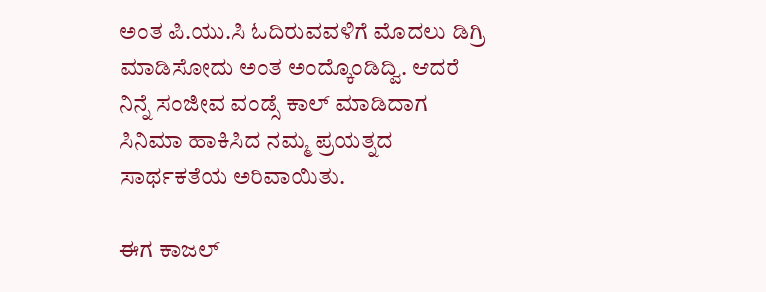ಅಂತ ಪಿ.ಯು.ಸಿ ಓದಿರುವವಳಿಗೆ ಮೊದಲು ಡಿಗ್ರಿ ಮಾಡಿಸೋದು ಅಂತ ಅಂದ್ಕೊಂಡಿದ್ವಿ. ಆದರೆ ನಿನ್ನೆ ಸಂಜೀವ ವಂಡ್ಸೆ ಕಾಲ್ ಮಾಡಿದಾಗ ಸಿನಿಮಾ ಹಾಕಿಸಿದ ನಮ್ಮ ಪ್ರಯತ್ನದ ಸಾರ್ಥಕತೆಯ ಅರಿವಾಯಿತು.

ಈಗ ಕಾಜಲ್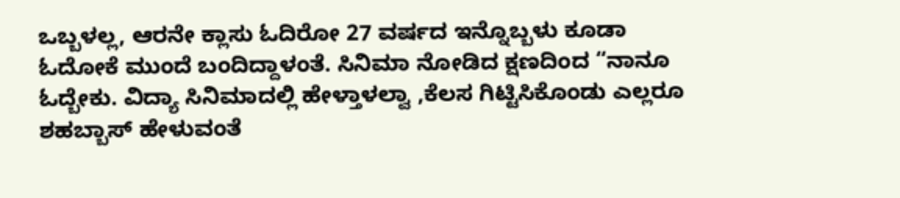ಒಬ್ಬಳಲ್ಲ, ಆರನೇ ಕ್ಲಾಸು ಓದಿರೋ 27 ವರ್ಷದ ಇನ್ನೊಬ್ಬಳು ಕೂಡಾ ಓದೋಕೆ ಮುಂದೆ ಬಂದಿದ್ದಾಳಂತೆ. ಸಿನಿಮಾ ನೋಡಿದ ಕ್ಷಣದಿಂದ “ನಾನೂ ಓದ್ಬೇಕು. ವಿದ್ಯಾ ಸಿನಿಮಾದಲ್ಲಿ ಹೇಳ್ತಾಳಲ್ವಾ ,ಕೆಲಸ ಗಿಟ್ಟಿಸಿಕೊಂಡು ಎಲ್ಲರೂ ಶಹಬ್ಬಾಸ್ ಹೇಳುವಂತೆ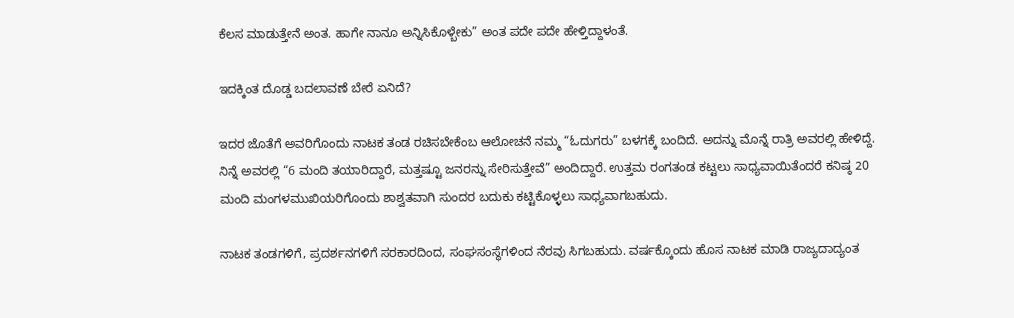ಕೆಲಸ ಮಾಡುತ್ತೇನೆ ಅಂತ. ಹಾಗೇ ನಾನೂ ಅನ್ನಿಸಿಕೊಳ್ಬೇಕು” ಅಂತ ಪದೇ ಪದೇ ಹೇಳ್ತಿದ್ದಾಳಂತೆ.

ಇದಕ್ಕಿಂತ ದೊಡ್ಡ ಬದಲಾವಣೆ ಬೇರೆ ಏನಿದೆ?

ಇದರ ಜೊತೆಗೆ ಅವರಿಗೊಂದು ನಾಟಕ ತಂಡ ರಚಿಸಬೇಕೆಂಬ ಆಲೋಚನೆ ನಮ್ಮ “ಓದುಗರು” ಬಳಗಕ್ಕೆ ಬಂದಿದೆ. ಅದನ್ನು ಮೊನ್ನೆ ರಾತ್ರಿ ಅವರಲ್ಲಿ ಹೇಳಿದ್ದೆ. ನಿನ್ನೆ ಅವರಲ್ಲಿ “6 ಮಂದಿ ತಯಾರಿದ್ದಾರೆ, ಮತ್ತಷ್ಟೂ ಜನರನ್ನು ಸೇರಿಸುತ್ತೇವೆ” ಅಂದಿದ್ದಾರೆ. ಉತ್ತಮ ರಂಗತಂಡ ಕಟ್ಟಲು ಸಾಧ್ಯವಾಯಿತೆಂದರೆ ಕನಿಷ್ಠ 20 ಮಂದಿ ಮಂಗಳಮುಖಿಯರಿಗೊಂದು ಶಾಶ್ವತವಾಗಿ ಸುಂದರ ಬದುಕು ಕಟ್ಟಿಕೊಳ್ಳಲು ಸಾಧ್ಯವಾಗಬಹುದು.

ನಾಟಕ ತಂಡಗಳಿಗೆ, ಪ್ರದರ್ಶನಗಳಿಗೆ ಸರಕಾರದಿಂದ, ಸಂಘಸಂಸ್ಥೆಗಳಿಂದ ನೆರವು ಸಿಗಬಹುದು. ವರ್ಷಕ್ಕೊಂದು ಹೊಸ ನಾಟಕ ಮಾಡಿ ರಾಜ್ಯದಾದ್ಯಂತ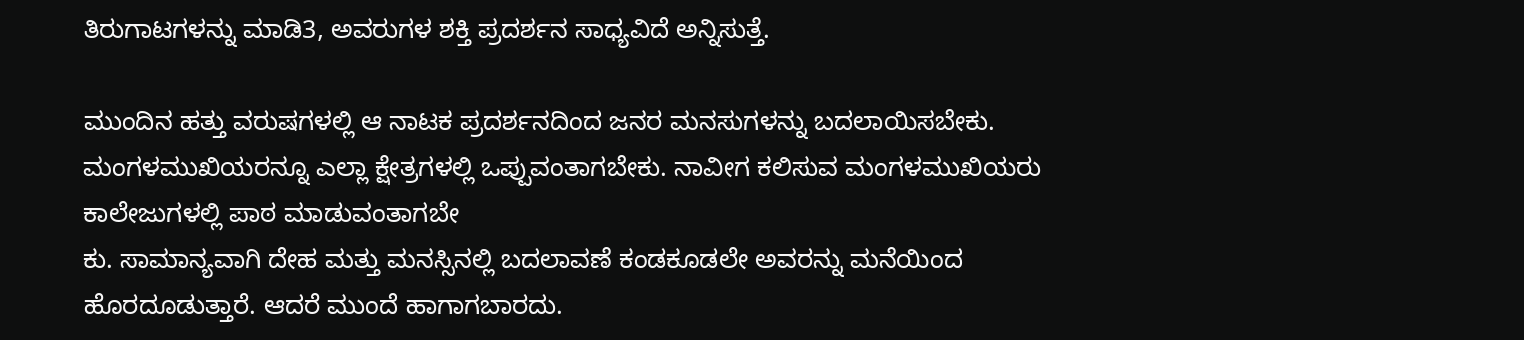ತಿರುಗಾಟಗಳನ್ನು ಮಾಡಿ3, ಅವರುಗಳ ಶಕ್ತಿ ಪ್ರದರ್ಶನ ಸಾಧ್ಯವಿದೆ ಅನ್ನಿಸುತ್ತೆ.

ಮುಂದಿನ ಹತ್ತು ವರುಷಗಳಲ್ಲಿ ಆ ನಾಟಕ ಪ್ರದರ್ಶನದಿಂದ ಜನರ ಮನಸುಗಳನ್ನು ಬದಲಾಯಿಸಬೇಕು. ಮಂಗಳಮುಖಿಯರನ್ನೂ ಎಲ್ಲಾ ಕ್ಷೇತ್ರಗಳಲ್ಲಿ ಒಪ್ಪುವಂತಾಗಬೇಕು. ನಾವೀಗ ಕಲಿಸುವ ಮಂಗಳಮುಖಿಯರು ಕಾಲೇಜುಗಳಲ್ಲಿ ಪಾಠ ಮಾಡುವಂತಾಗಬೇ
ಕು. ಸಾಮಾನ್ಯವಾಗಿ ದೇಹ ಮತ್ತು ಮನಸ್ಸಿನಲ್ಲಿ ಬದಲಾವಣೆ ಕಂಡಕೂಡಲೇ ಅವರನ್ನು ಮನೆಯಿಂದ ಹೊರದೂಡುತ್ತಾರೆ. ಆದರೆ ಮುಂದೆ ಹಾಗಾಗಬಾರದು.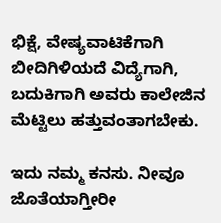ಭಿಕ್ಷೆ, ವೇಷ್ಯವಾಟಿಕೆಗಾಗಿ ಬೀದಿಗಿಳಿಯದೆ ವಿದ್ಯೆಗಾಗಿ, ಬದುಕಿಗಾಗಿ ಅವರು ಕಾಲೇಜಿನ ಮೆಟ್ಟಿಲು ಹತ್ತುವಂತಾಗಬೇಕು.

ಇದು ನಮ್ಮ ಕನಸು. ನೀವೂ ಜೊತೆಯಾಗ್ತೀರೀ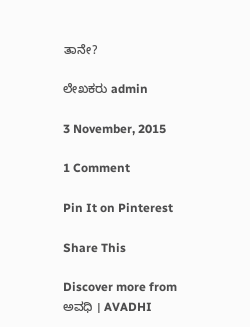ತಾನೇ?

ಲೇಖಕರು admin

3 November, 2015

1 Comment

Pin It on Pinterest

Share This

Discover more from ಅವಧಿ । AVADHI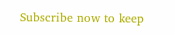Subscribe now to keep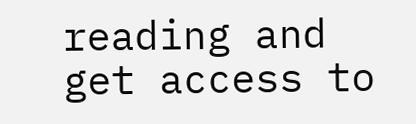reading and get access to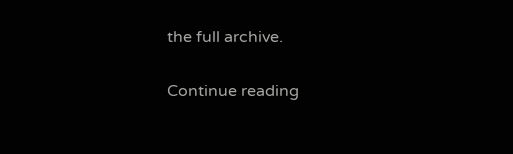the full archive.

Continue reading